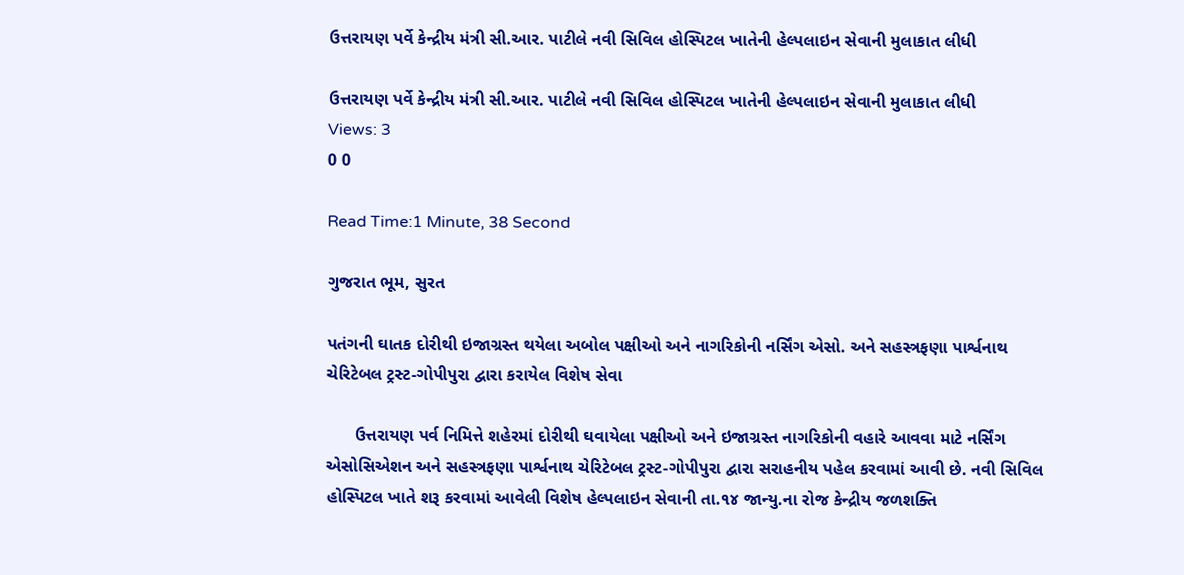ઉત્તરાયણ પર્વે કેન્દ્રીય મંત્રી સી.આર. પાટીલે નવી સિવિલ હોસ્પિટલ ખાતેની હેલ્પલાઇન સેવાની મુલાકાત લીધી

ઉત્તરાયણ પર્વે કેન્દ્રીય મંત્રી સી.આર. પાટીલે નવી સિવિલ હોસ્પિટલ ખાતેની હેલ્પલાઇન સેવાની મુલાકાત લીધી
Views: 3
0 0

Read Time:1 Minute, 38 Second

ગુજરાત ભૂમ, સુરત

પતંગની ઘાતક દોરીથી ઇજાગ્રસ્ત થયેલા અબોલ પક્ષીઓ અને નાગરિકોની નર્સિંગ એસો. અને સહસ્ત્રફણા પાર્શ્વનાથ ચેરિટેબલ ટ્રસ્ટ-ગોપીપુરા દ્વારા કરાયેલ વિશેષ સેવા

      ઉત્તરાયણ પર્વ નિમિત્તે શહેરમાં દોરીથી ઘવાયેલા પક્ષીઓ અને ઇજાગ્રસ્ત નાગરિકોની વહારે આવવા માટે નર્સિંગ એસોસિએશન અને સહસ્ત્રફણા પાર્શ્વનાથ ચેરિટેબલ ટ્રસ્ટ-ગોપીપુરા દ્વારા સરાહનીય પહેલ કરવામાં આવી છે. નવી સિવિલ હોસ્પિટલ ખાતે શરૂ કરવામાં આવેલી વિશેષ હેલ્પલાઇન સેવાની તા.૧૪ જાન્યુ.ના રોજ કેન્દ્રીય જળશક્તિ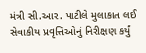મંત્રી સી.આર. પાટીલે મુલાકાત લઈ સેવાકીય પ્રવૃત્તિઓનું નિરીક્ષણ કર્યું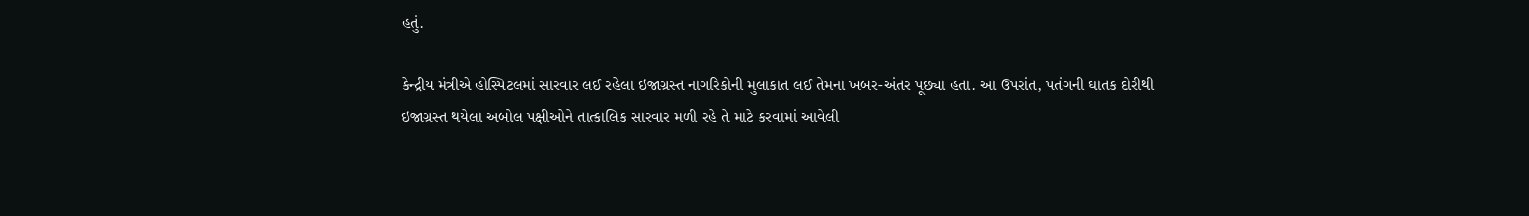હતું.

કેન્દ્રીય મંત્રીએ હોસ્પિટલમાં સારવાર લઈ રહેલા ઇજાગ્રસ્ત નાગરિકોની મુલાકાત લઈ તેમના ખબર-અંતર પૂછ્યા હતા. આ ઉપરાંત, પતંગની ઘાતક દોરીથી ઇજાગ્રસ્ત થયેલા અબોલ પક્ષીઓને તાત્કાલિક સારવાર મળી રહે તે માટે કરવામાં આવેલી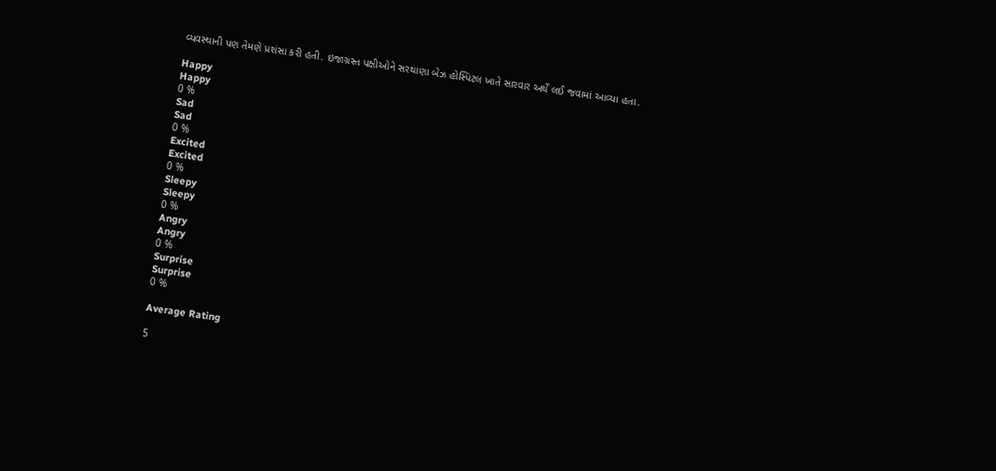વ્યવસ્થાની પણ તેમણે પ્રશંસા કરી હતી. ઇજાગ્રસ્ત પક્ષીઓને સરથાણા બેઝ હોસ્પિટલ ખાતે સારવાર અર્થે લઈ જવામાં આવ્યા હતા.

Happy
Happy
0 %
Sad
Sad
0 %
Excited
Excited
0 %
Sleepy
Sleepy
0 %
Angry
Angry
0 %
Surprise
Surprise
0 %

Average Rating

5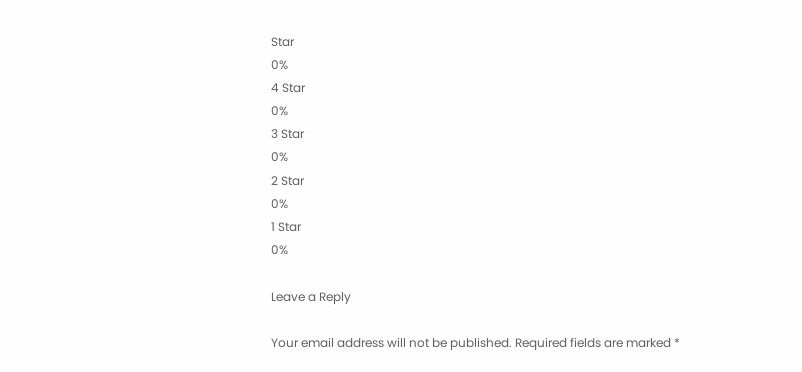Star
0%
4 Star
0%
3 Star
0%
2 Star
0%
1 Star
0%

Leave a Reply

Your email address will not be published. Required fields are marked *